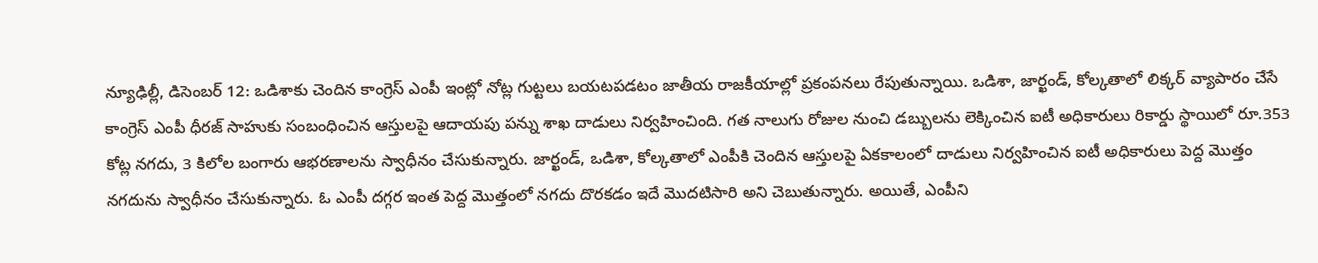న్యూఢిల్లీ, డిసెంబర్ 12: ఒడిశాకు చెందిన కాంగ్రెస్ ఎంపీ ఇంట్లో నోట్ల గుట్టలు బయటపడటం జాతీయ రాజకీయాల్లో ప్రకంపనలు రేపుతున్నాయి. ఒడిశా, జార్ఖండ్, కోల్కతాలో లిక్కర్ వ్యాపారం చేసే కాంగ్రెస్ ఎంపీ ధీరజ్ సాహుకు సంబంధించిన ఆస్తులపై ఆదాయపు పన్ను శాఖ దాడులు నిర్వహించింది. గత నాలుగు రోజుల నుంచి డబ్బులను లెక్కించిన ఐటీ అధికారులు రికార్డు స్థాయిలో రూ.353 కోట్ల నగదు, 3 కిలోల బంగారు ఆభరణాలను స్వాధీనం చేసుకున్నారు. జార్ఖండ్, ఒడిశా, కోల్కతాలో ఎంపీకి చెందిన ఆస్తులపై ఏకకాలంలో దాడులు నిర్వహించిన ఐటీ అధికారులు పెద్ద మొత్తం నగదును స్వాధీనం చేసుకున్నారు. ఓ ఎంపీ దగ్గర ఇంత పెద్ద మొత్తంలో నగదు దొరకడం ఇదే మొదటిసారి అని చెబుతున్నారు. అయితే, ఎంపీని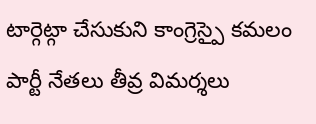టార్గెట్గా చేసుకుని కాంగ్రెస్పై కమలం పార్టీ నేతలు తీవ్ర విమర్శలు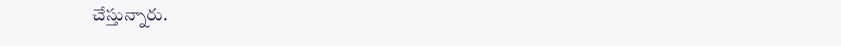చేస్తున్నారు.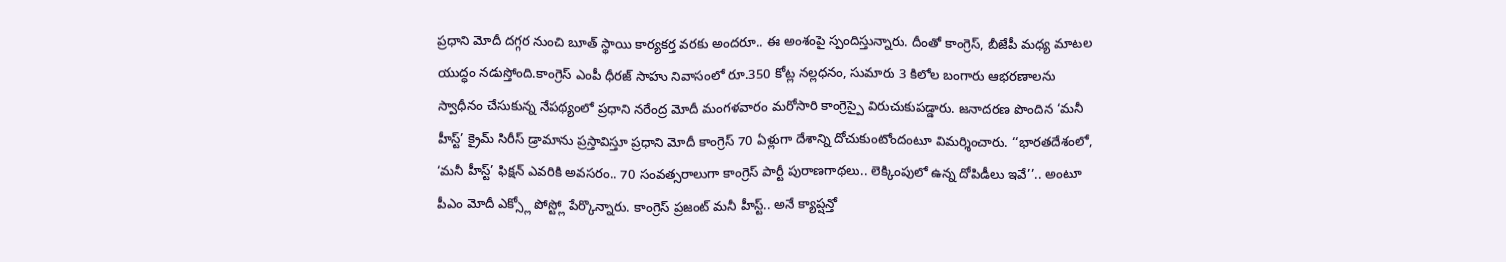ప్రధాని మోదీ దగ్గర నుంచి బూత్ స్థాయి కార్యకర్త వరకు అందరూ.. ఈ అంశంపై స్పందిస్తున్నారు. దీంతో కాంగ్రెస్, బీజేపీ మధ్య మాటల యుద్ధం నడుస్తోంది.కాంగ్రెస్ ఎంపీ ధీరజ్ సాహు నివాసంలో రూ.350 కోట్ల నల్లధనం, సుమారు 3 కిలోల బంగారు ఆభరణాలను స్వాధీనం చేసుకున్న నేపథ్యంలో ప్రధాని నరేంద్ర మోదీ మంగళవారం మరోసారి కాంగ్రెస్పై విరుచుకుపడ్డారు. జనాదరణ పొందిన ‘మనీ హీస్ట్’ క్రైమ్ సిరీస్ డ్రామాను ప్రస్తావిస్తూ ప్రధాని మోదీ కాంగ్రెస్ 70 ఏళ్లుగా దేశాన్ని దోచుకుంటోందంటూ విమర్శించారు. ‘‘భారతదేశంలో, ‘మనీ హీస్ట్’ ఫిక్షన్ ఎవరికి అవసరం.. 70 సంవత్సరాలుగా కాంగ్రెస్ పార్టీ పురాణగాథలు.. లెక్కింపులో ఉన్న దోపిడీలు ఇవే’’.. అంటూ పీఎం మోదీ ఎక్స్లో పోస్ట్లో పేర్కొన్నారు. కాంగ్రెస్ ప్రజంట్ మనీ హీస్ట్.. అనే క్యాప్షన్తో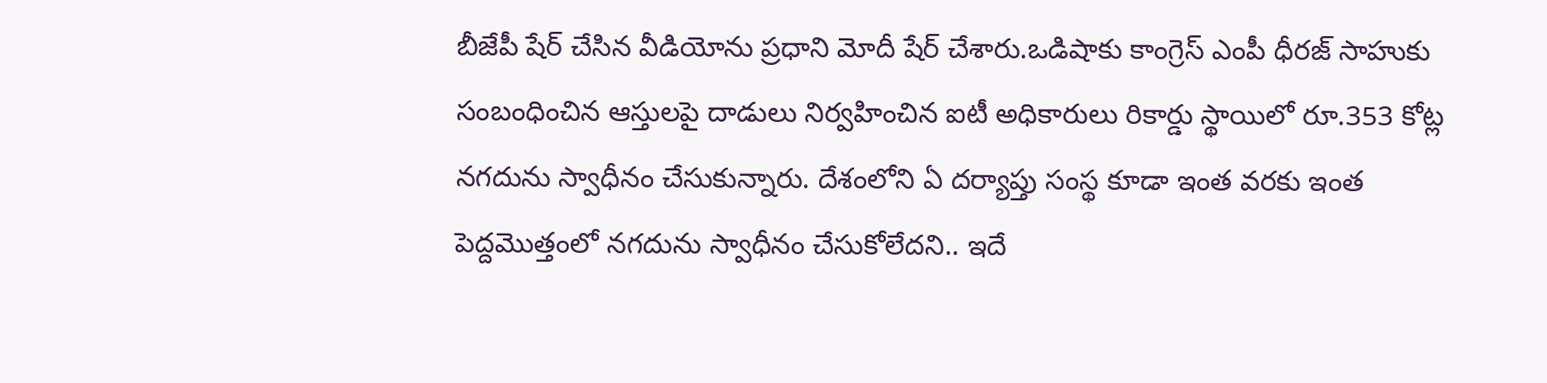బీజేపీ షేర్ చేసిన వీడియోను ప్రధాని మోదీ షేర్ చేశారు.ఒడిషాకు కాంగ్రెస్ ఎంపీ ధీరజ్ సాహుకు సంబంధించిన ఆస్తులపై దాడులు నిర్వహించిన ఐటీ అధికారులు రికార్డు స్థాయిలో రూ.353 కోట్ల నగదును స్వాధీనం చేసుకున్నారు. దేశంలోని ఏ దర్యాప్తు సంస్థ కూడా ఇంత వరకు ఇంత పెద్దమొత్తంలో నగదును స్వాధీనం చేసుకోలేదని.. ఇదే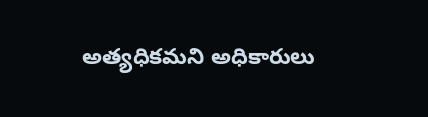అత్యధికమని అధికారులు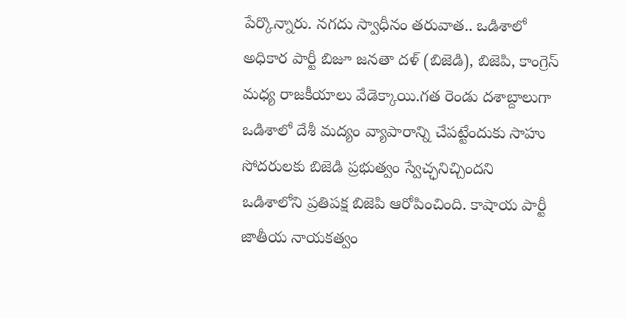పేర్కొన్నారు. నగదు స్వాధీనం తరువాత.. ఒడిశాలో అధికార పార్టీ బిజూ జనతా దళ్ (బిజెడి), బిజెపి, కాంగ్రెస్ మధ్య రాజకీయాలు వేడెక్కాయి.గత రెండు దశాబ్దాలుగా ఒడిశాలో దేశీ మద్యం వ్యాపారాన్ని చేపట్టేందుకు సాహు సోదరులకు బిజెడి ప్రభుత్వం స్వేచ్ఛనిచ్చిందని ఒడిశాలోని ప్రతిపక్ష బిజెపి ఆరోపించింది. కాషాయ పార్టీ జాతీయ నాయకత్వం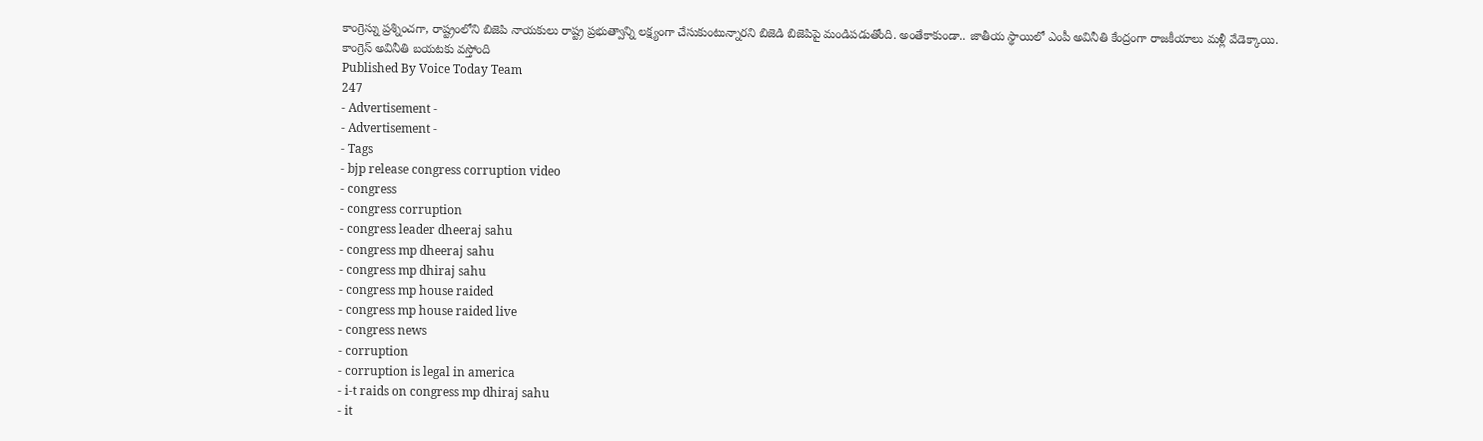కాంగ్రెస్ను ప్రశ్నించగా, రాష్ట్రంలోని బిజెపి నాయకులు రాష్ట్ర ప్రభుత్వాన్ని లక్ష్యంగా చేసుకుంటున్నారని బిజెడి బిజెపిపై మండిపడుతోంది. అంతేకాకుండా.. జాతీయ స్థాయిలో ఎంపీ అవినీతి కేంద్రంగా రాజకీయాలు మళ్లీ వేడెక్కాయి.
కాంగ్రెస్ అవినీతి బయటకు వస్తోంది
Published By Voice Today Team
247
- Advertisement -
- Advertisement -
- Tags
- bjp release congress corruption video
- congress
- congress corruption
- congress leader dheeraj sahu
- congress mp dheeraj sahu
- congress mp dhiraj sahu
- congress mp house raided
- congress mp house raided live
- congress news
- corruption
- corruption is legal in america
- i-t raids on congress mp dhiraj sahu
- it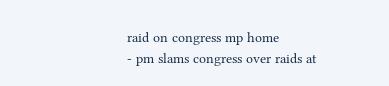raid on congress mp home
- pm slams congress over raids at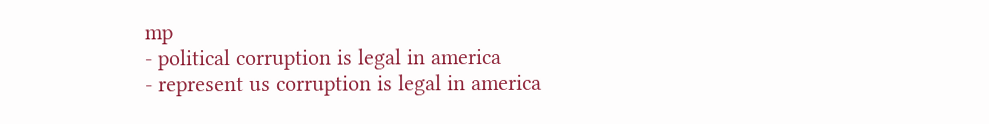mp
- political corruption is legal in america
- represent us corruption is legal in america